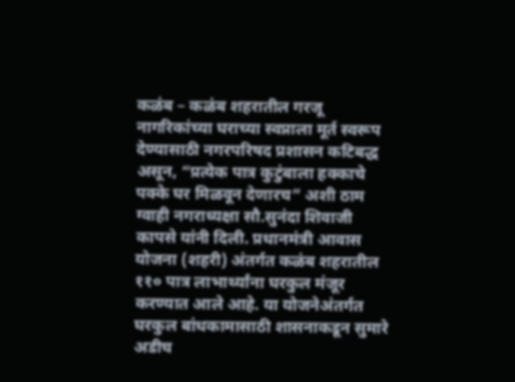कळंब – कळंब शहरातील गरजू नागरिकांच्या घराच्या स्वप्नाला मूर्त स्वरूप देण्यासाठी नगरपरिषद प्रशासन कटिबद्ध असून, “प्रत्येक पात्र कुटुंबाला हक्काचे पक्के घर मिळवून देणारच” अशी ठाम ग्वाही नगराध्यक्षा सौ.सुनंदा शिवाजी कापसे यांनी दिली. प्रधानमंत्री आवास योजना (शहरी) अंतर्गत कळंब शहरातील ११० पात्र लाभार्थ्यांना घरकुल मंजूर करण्यात आले आहे. या योजनेअंतर्गत घरकुल बांधकामासाठी शासनाकडून सुमारे अडीच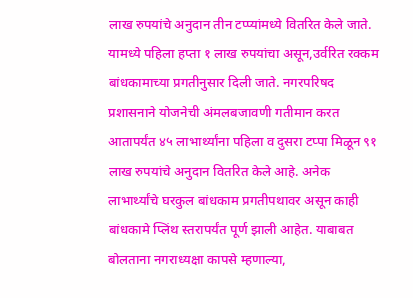लाख रुपयांचे अनुदान तीन टप्प्यांमध्ये वितरित केले जाते. यामध्ये पहिला हप्ता १ लाख रुपयांचा असून,उर्वरित रक्कम बांधकामाच्या प्रगतीनुसार दिली जाते. नगरपरिषद प्रशासनाने योजनेची अंमलबजावणी गतीमान करत आतापर्यंत ४५ लाभार्थ्यांना पहिला व दुसरा टप्पा मिळून ९१ लाख रुपयांचे अनुदान वितरित केले आहे. अनेक लाभार्थ्यांचे घरकुल बांधकाम प्रगतीपथावर असून काही बांधकामे प्लिंथ स्तरापर्यंत पूर्ण झाली आहेत. याबाबत बोलताना नगराध्यक्षा कापसे म्हणाल्या,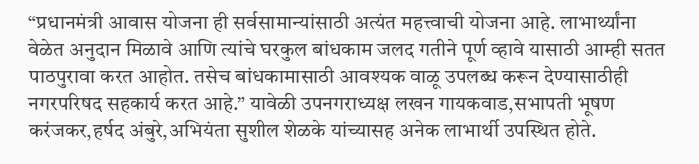“प्रधानमंत्री आवास योजना ही सर्वसामान्यांसाठी अत्यंत महत्त्वाची योजना आहे. लाभार्थ्यांना वेळेत अनुदान मिळावे आणि त्यांचे घरकुल बांधकाम जलद गतीने पूर्ण व्हावे यासाठी आम्ही सतत पाठपुरावा करत आहोत. तसेच बांधकामासाठी आवश्यक वाळू उपलब्ध करून देण्यासाठीही नगरपरिषद सहकार्य करत आहे.” यावेळी उपनगराध्यक्ष लखन गायकवाड,सभापती भूषण करंजकर,हर्षद अंबुरे,अभियंता सुशील शेळके यांच्यासह अनेक लाभार्थी उपस्थित होते.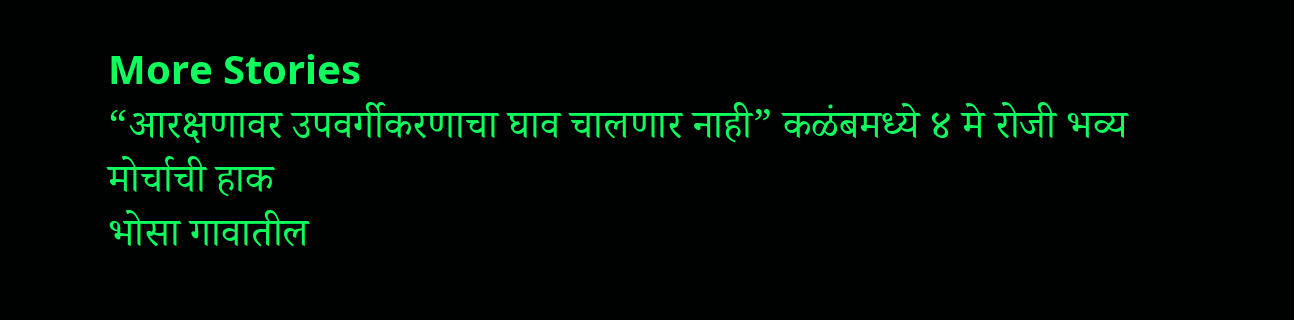More Stories
“आरक्षणावर उपवर्गीकरणाचा घाव चालणार नाही” कळंबमध्ये ४ मे रोजी भव्य मोर्चाची हाक
भोसा गावातील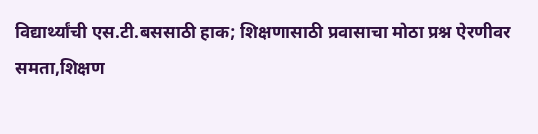विद्यार्थ्यांची एस.टी.बससाठी हाक; शिक्षणासाठी प्रवासाचा मोठा प्रश्न ऐरणीवर
समता,शिक्षण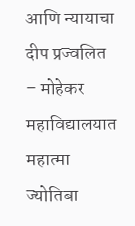आणि न्यायाचा दीप प्रज्वलित – मोहेकर महाविद्यालयात महात्मा ज्योतिबा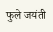फुले जयंती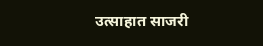उत्साहात साजरी